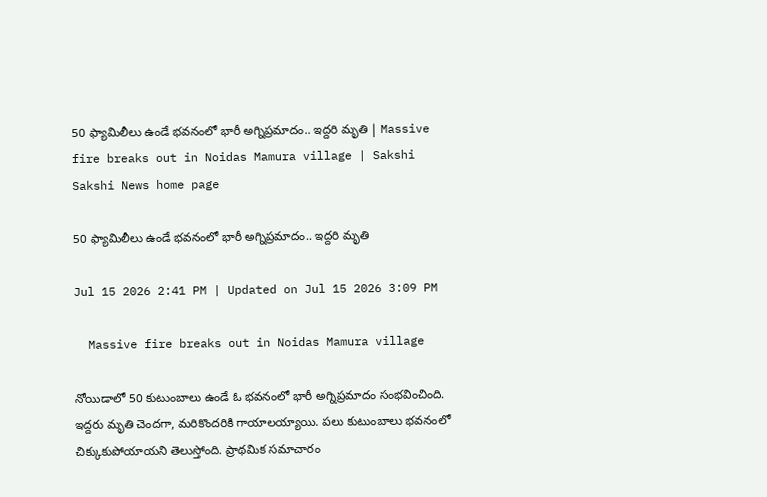50 ఫ్యామిలీలు ఉండే భవనంలో భారీ అగ్నిప్రమాదం.. ఇద్దరి మృతి | Massive fire breaks out in Noidas Mamura village | Sakshi
Sakshi News home page

50 ఫ్యామిలీలు ఉండే భవనంలో భారీ అగ్నిప్రమాదం.. ఇద్దరి మృతి

Jul 15 2026 2:41 PM | Updated on Jul 15 2026 3:09 PM

  Massive fire breaks out in Noidas Mamura village

నోయిడాలో 50 కుటుంబాలు ఉండే ఓ భవనంలో భారీ అగ్నిప్రమాదం సంభవించింది. ఇద్దరు మృతి చెందగా, మరికొందరికి గాయాలయ్యాయి. పలు కుటుంబాలు భవనంలో చిక్కుకుపోయాయని తెలుస్తోంది. ప్రాథమిక సమాచారం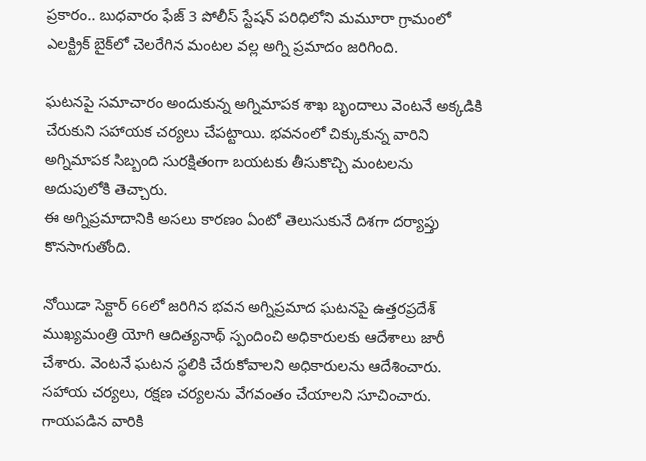ప్రకారం.. బుధవారం ఫేజ్‌ 3 పోలీస్‌ స్టేషన్‌ పరిధిలోని మమూరా గ్రామంలో ఎలక్ట్రిక్‌ బైక్‌లో చెలరేగిన మంటల వల్ల అగ్ని ప్రమాదం జరిగింది.

ఘటనపై సమాచారం అందుకున్న అగ్నిమాపక శాఖ బృందాలు వెంటనే అక్కడికి చేరుకుని సహాయక చర్యలు చేపట్టాయి. భవనంలో చిక్కుకున్న వారిని అగ్నిమాపక సిబ్బంది సురక్షితంగా బయటకు తీసుకొచ్చి మంటలను అదుపులోకి తెచ్చారు.
ఈ అగ్నిప్రమాదానికి అసలు కారణం ఏంటో తెలుసుకునే దిశగా దర్యాప్తు కొనసాగుతోంది.

నోయిడా సెక్టార్‌ 66లో జరిగిన భవన అగ్నిప్రమాద ఘటనపై ఉత్తరప్రదేశ్ ముఖ్యమంత్రి యోగి ఆదిత్యనాథ్ స్పందించి అధికారులకు ఆదేశాలు జారీ చేశారు. వెంటనే ఘటన స్థలికి చేరుకోవాలని అధికారులను ఆదేశించారు. సహాయ చర్యలు, రక్షణ చర్యలను వేగవంతం చేయాలని సూచించారు. గాయపడిన వారికి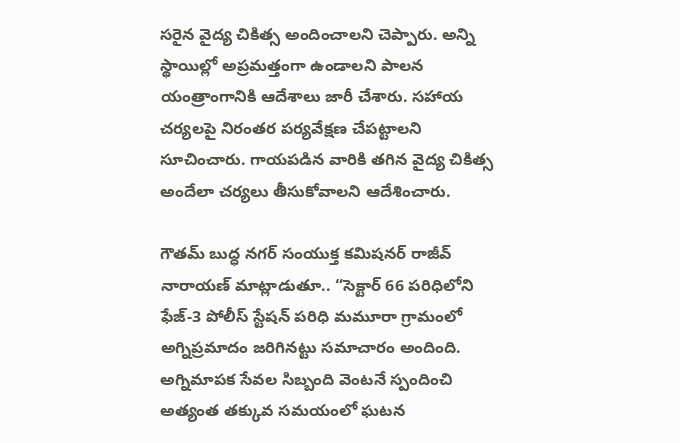సరైన వైద్య చికిత్స అందించాలని చెప్పారు. అన్ని స్థాయిల్లో అప్రమత్తంగా ఉండాలని పాలన యంత్రాంగానికి ఆదేశాలు జారీ చేశారు. సహాయ చర్యలపై నిరంతర పర్యవేక్షణ చేపట్టాలని సూచించారు. గాయపడిన వారికి తగిన వైద్య చికిత్స అందేలా చర్యలు తీసుకోవాలని ఆదేశించారు.

గౌతమ్ బుద్ధ నగర్ సంయుక్త కమిషనర్ రాజీవ్ నారాయణ్ మాట్లాడుతూ.. “సెక్టార్‌ 66 పరిధిలోని ఫేజ్‌-3 పోలీస్ స్టేషన్‌ పరిధి మమూరా గ్రామంలో అగ్నిప్రమాదం జరిగినట్టు సమాచారం అందింది. అగ్నిమాపక సేవల సిబ్బంది వెంటనే స్పందించి అత్యంత తక్కువ సమయంలో ఘటన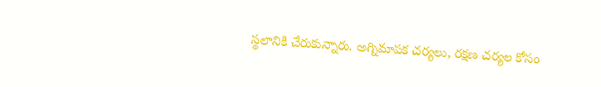స్థలానికి చేరుకున్నారు. అగ్నిమాపక చర్యలు, రక్షణ చర్యల కోసం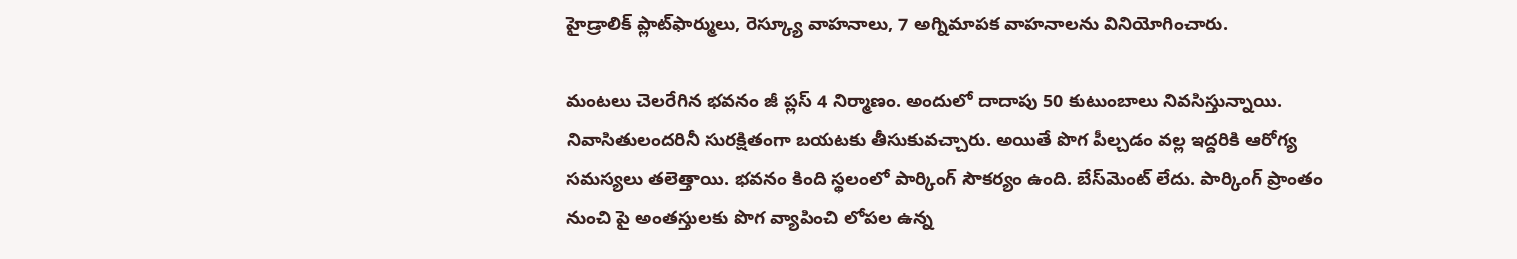హైడ్రాలిక్ ప్లాట్‌ఫార్ములు, రెస్క్యూ వాహనాలు, 7 అగ్నిమాపక వాహనాలను వినియోగించారు.

మంటలు చెలరేగిన భవనం జీ ప్లస్ 4 నిర్మాణం. అందులో దాదాపు 50 కుటుంబాలు నివసిస్తున్నాయి. నివాసితులందరినీ సురక్షితంగా బయటకు తీసుకువచ్చారు. అయితే పొగ పీల్చడం వల్ల ఇద్దరికి ఆరోగ్య సమస్యలు తలెత్తాయి. భవనం కింది స్థలంలో పార్కింగ్ సౌకర్యం ఉంది. బేస్‌మెంట్ లేదు. పార్కింగ్ ప్రాంతం నుంచి పై అంతస్తులకు పొగ వ్యాపించి లోపల ఉన్న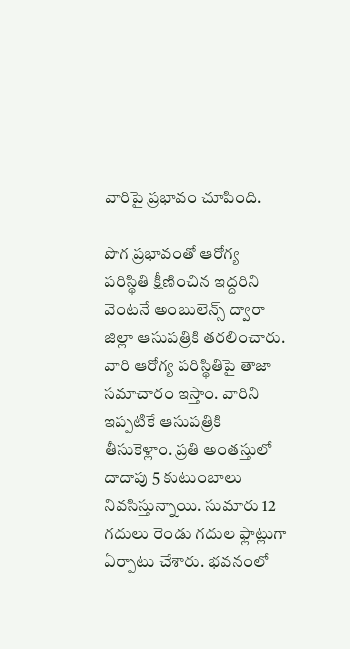వారిపై ప్రభావం చూపింది.

పొగ ప్రభావంతో ఆరోగ్య పరిస్థితి క్షీణించిన ఇద్దరిని వెంటనే అంబులెన్స్ ద్వారా జిల్లా ఆసుపత్రికి తరలించారు. వారి ఆరోగ్య పరిస్థితిపై తాజా సమాచారం ఇస్తాం. వారిని ఇప్పటికే ఆసుపత్రికి తీసుకెళ్లాం. ప్రతి అంతస్తులో దాదాపు 5 కుటుంబాలు నివసిస్తున్నాయి. సుమారు 12 గదులు రెండు గదుల ఫ్లాట్లుగా ఏర్పాటు చేశారు. భవనంలో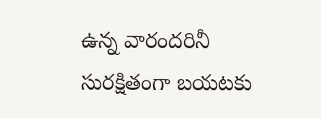ఉన్న వారందరినీ సురక్షితంగా బయటకు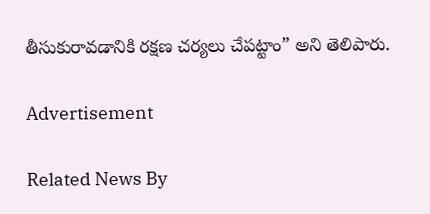తీసుకురావడానికి రక్షణ చర్యలు చేపట్టాం” అని తెలిపారు.

Advertisement

Related News By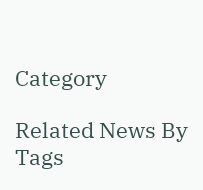Category

Related News By Tags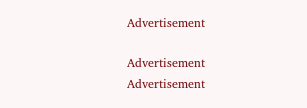Advertisement

Advertisement
Advertisement